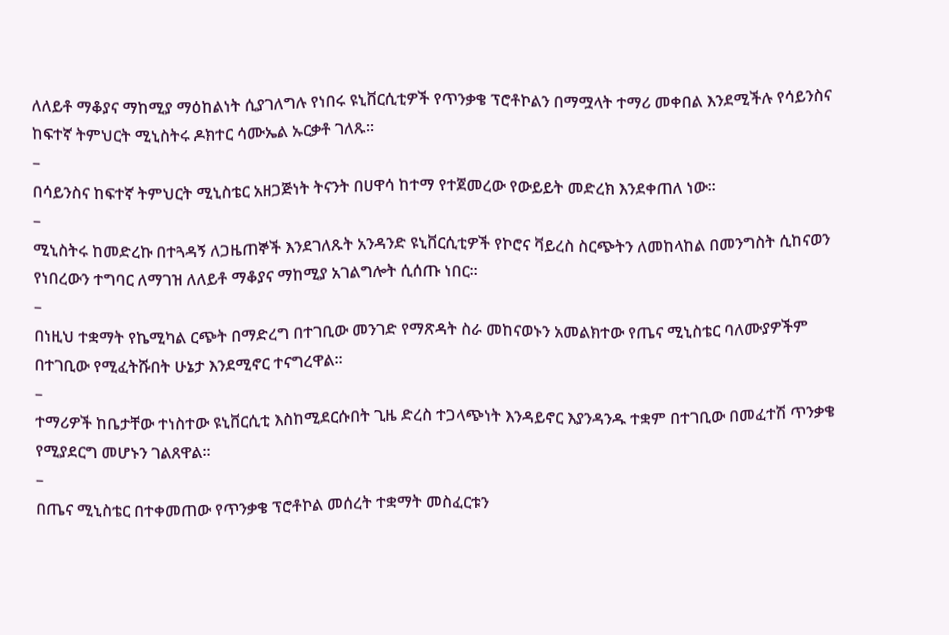ለለይቶ ማቆያና ማከሚያ ማዕከልነት ሲያገለግሉ የነበሩ ዩኒቨርሲቲዎች የጥንቃቄ ፕሮቶኮልን በማሟላት ተማሪ መቀበል እንደሚችሉ የሳይንስና ከፍተኛ ትምህርት ሚኒስትሩ ዶክተር ሳሙኤል ኡርቃቶ ገለጹ።
–
በሳይንስና ከፍተኛ ትምህርት ሚኒስቴር አዘጋጅነት ትናንት በሀዋሳ ከተማ የተጀመረው የውይይት መድረክ እንደቀጠለ ነው።
–
ሚኒስትሩ ከመድረኩ በተጓዳኝ ለጋዜጠኞች እንደገለጹት አንዳንድ ዩኒቨርሲቲዎች የኮሮና ቫይረስ ስርጭትን ለመከላከል በመንግስት ሲከናወን የነበረውን ተግባር ለማገዝ ለለይቶ ማቆያና ማከሚያ አገልግሎት ሲሰጡ ነበር።
–
በነዚህ ተቋማት የኬሚካል ርጭት በማድረግ በተገቢው መንገድ የማጽዳት ስራ መከናወኑን አመልክተው የጤና ሚኒስቴር ባለሙያዎችም በተገቢው የሚፈትሹበት ሁኔታ እንደሚኖር ተናግረዋል።
–
ተማሪዎች ከቤታቸው ተነስተው ዩኒቨርሲቲ እስከሚደርሱበት ጊዜ ድረስ ተጋላጭነት እንዳይኖር እያንዳንዱ ተቋም በተገቢው በመፈተሽ ጥንቃቄ የሚያደርግ መሆኑን ገልጸዋል።
–
በጤና ሚኒስቴር በተቀመጠው የጥንቃቄ ፕሮቶኮል መሰረት ተቋማት መስፈርቱን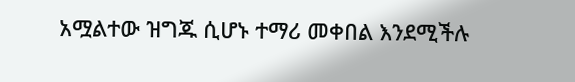አሟልተው ዝግጁ ሲሆኑ ተማሪ መቀበል እንደሚችሉ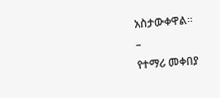አስታውቀዋል።
–
የተማሪ መቀበያ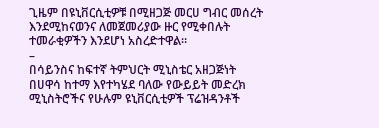ጊዜም በዩኒቨርሲቲዎቹ በሚዘጋጅ መርሀ ግብር መሰረት እንደሚከናወንና ለመጀመሪያው ዙር የሚቀበሉት ተመራቂዎችን እንደሆነ አስረድተዋል።
–
በሳይንስና ከፍተኛ ትምህርት ሚኒስቴር አዘጋጅነት በሀዋሳ ከተማ እየተካሄደ ባለው የውይይት መድረክ ሚኒስትሮችና የሁሉም ዩኒቨርሲቲዎች ፕሬዝዳንቶች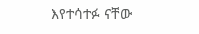እየተሳተፉ ናቸው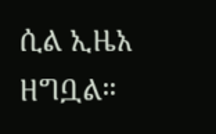ሲል ኢዜአ ዘግቧል።